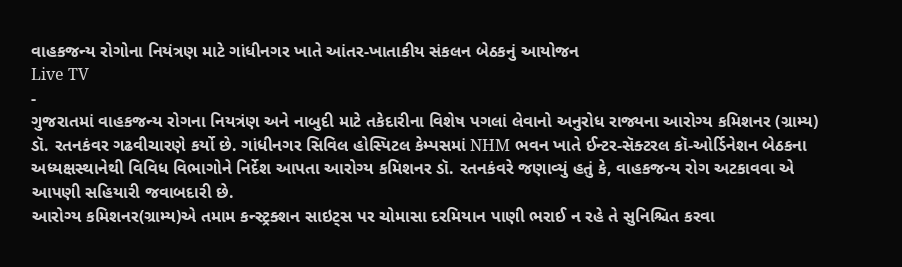વાહકજન્ય રોગોના નિયંત્રણ માટે ગાંધીનગર ખાતે આંતર-ખાતાકીય સંકલન બેઠકનું આયોજન
Live TV
-
ગુજરાતમાં વાહકજન્ય રોગના નિયત્રંણ અને નાબુદી માટે તકેદારીના વિશેષ પગલાં લેવાનો અનુરોધ રાજ્યના આરોગ્ય કમિશનર (ગ્રામ્ય) ડૉ. રતનકંવર ગઢવીચારણે કર્યો છે. ગાંધીનગર સિવિલ હોસ્પિટલ કેમ્પસમાં NHM ભવન ખાતે ઈન્ટર-સૅક્ટરલ કૉ-ઓર્ડિનેશન બેઠકના અધ્યક્ષસ્થાનેથી વિવિધ વિભાગોને નિર્દેશ આપતા આરોગ્ય કમિશનર ડૉ. રતનકંવરે જણાવ્યું હતું કે, વાહકજન્ય રોગ અટકાવવા એ આપણી સહિયારી જવાબદારી છે.
આરોગ્ય કમિશનર(ગ્રામ્ય)એ તમામ કન્સ્ટ્રક્શન સાઇટ્સ પર ચોમાસા દરમિયાન પાણી ભરાઈ ન રહે તે સુનિશ્ચિત કરવા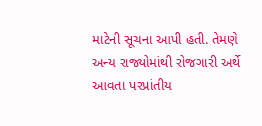માટેની સૂચના આપી હતી. તેમણે અન્ય રાજ્યોમાંથી રોજગારી અર્થે આવતા પરપ્રાંતીય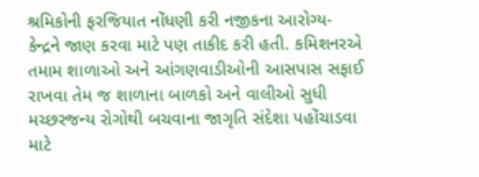શ્રમિકોની ફરજિયાત નોંધણી કરી નજીકના આરોગ્ય- કેન્દ્રને જાણ કરવા માટે પણ તાકીદ કરી હતી. કમિશનરએ તમામ શાળાઓ અને આંગણવાડીઓની આસપાસ સફાઈ રાખવા તેમ જ શાળાના બાળકો અને વાલીઓ સુધી મચ્છરજન્ય રોગોથી બચવાના જાગૃતિ સંદેશા પહોંચાડવા માટે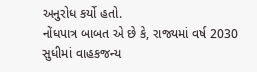અનુરોધ કર્યો હતો.
નોંધપાત્ર બાબત એ છે કે, રાજ્યમાં વર્ષ 2030 સુધીમાં વાહકજન્ય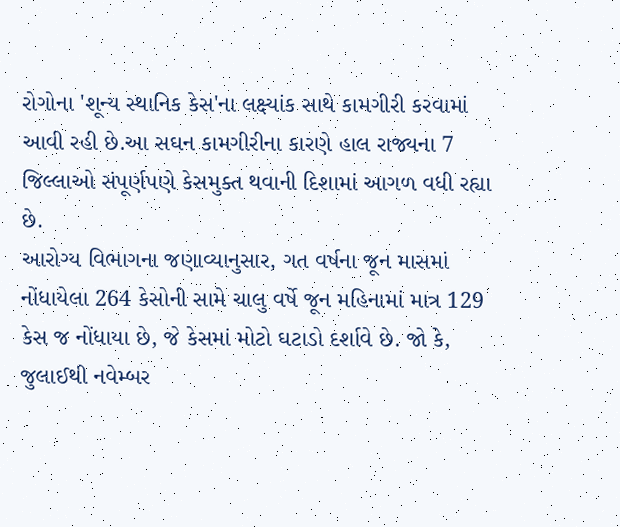રોગોના 'શૂન્ય સ્થાનિક કેસ'ના લક્ષ્યાંક સાથે કામગીરી કરવામાં આવી રહી છે.આ સઘન કામગીરીના કારણે હાલ રાજ્યના 7 જિલ્લાઓ સંપૂર્ણપણે કેસમુક્ત થવાની દિશામાં આગળ વધી રહ્યા છે.
આરોગ્ય વિભાગના જણાવ્યાનુસાર, ગત વર્ષના જૂન માસમાં નોંધાયેલા 264 કેસોની સામે ચાલુ વર્ષે જૂન મહિનામાં માત્ર 129 કેસ જ નોંધાયા છે, જે કેસમાં મોટો ઘટાડો દર્શાવે છે. જો કે, જુલાઈથી નવેમ્બર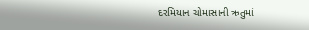દરમિયાન ચોમાસાની ઋતુમાં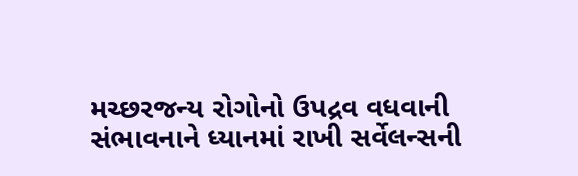મચ્છરજન્ય રોગોનો ઉપદ્રવ વધવાની સંભાવનાને ધ્યાનમાં રાખી સર્વેલન્સની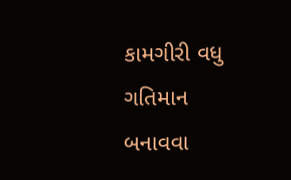કામગીરી વધુ ગતિમાન બનાવવા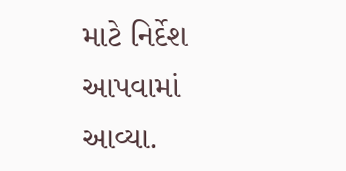માટે નિર્દેશ આપવામાં આવ્યા.